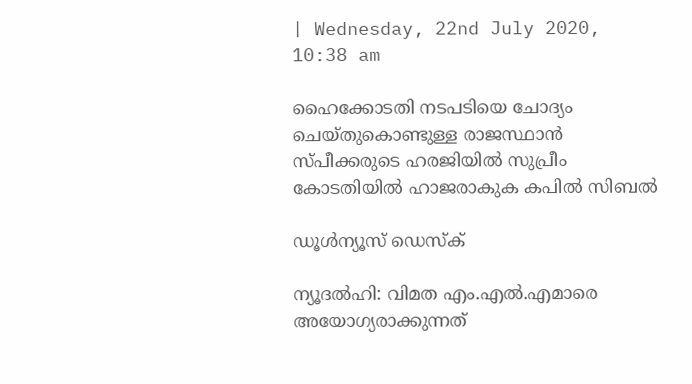| Wednesday, 22nd July 2020, 10:38 am

ഹൈക്കോടതി നടപടിയെ ചോദ്യം ചെയ്തുകൊണ്ടുള്ള രാജസ്ഥാന്‍ സ്പീക്കരുടെ ഹരജിയില്‍ സുപ്രീം കോടതിയില്‍ ഹാജരാകുക കപില്‍ സിബല്‍

ഡൂള്‍ന്യൂസ് ഡെസ്‌ക്

ന്യൂദല്‍ഹി: വിമത എം.എല്‍.എമാരെ അയോഗ്യരാക്കുന്നത്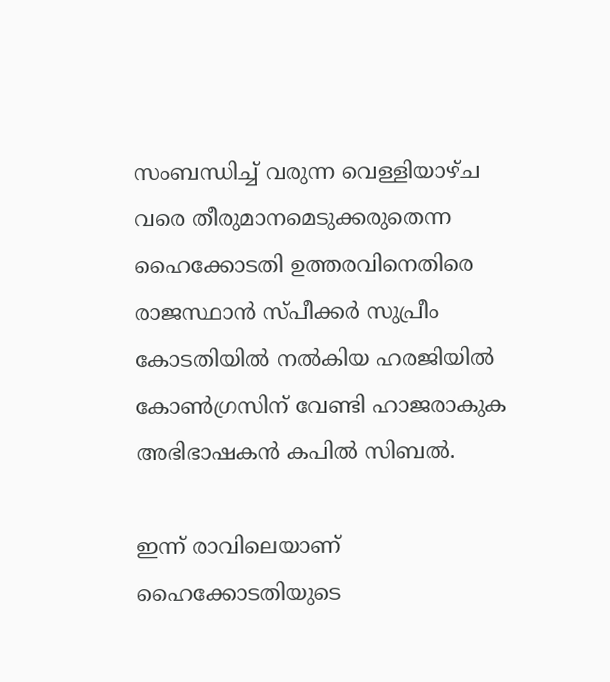സംബന്ധിച്ച് വരുന്ന വെള്ളിയാഴ്ച വരെ തീരുമാനമെടുക്കരുതെന്ന ഹൈക്കോടതി ഉത്തരവിനെതിരെ രാജസ്ഥാന്‍ സ്പീക്കര്‍ സുപ്രീം കോടതിയില്‍ നല്‍കിയ ഹരജിയില്‍ കോണ്‍ഗ്രസിന് വേണ്ടി ഹാജരാകുക അഭിഭാഷകന്‍ കപില്‍ സിബല്‍.

ഇന്ന് രാവിലെയാണ് ഹൈക്കോടതിയുടെ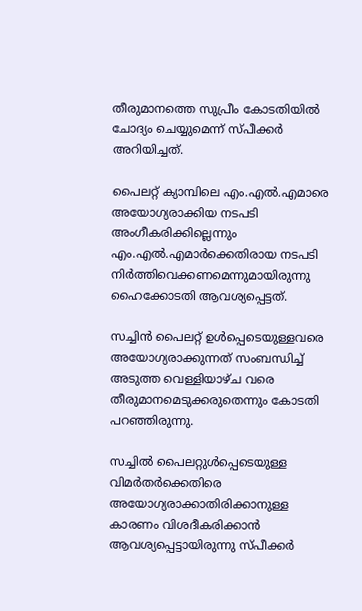തീരുമാനത്തെ സുപ്രീം കോടതിയില്‍ ചോദ്യം ചെയ്യുമെന്ന് സ്പീക്കര്‍ അറിയിച്ചത്.

പൈലറ്റ് ക്യാമ്പിലെ എം.എല്‍.എമാരെ അയോഗ്യരാക്കിയ നടപടി അംഗീകരിക്കില്ലെന്നും എം.എല്‍.എമാര്‍ക്കെതിരായ നടപടി നിര്‍ത്തിവെക്കണമെന്നുമായിരുന്നു ഹൈക്കോടതി ആവശ്യപ്പെട്ടത്.

സച്ചിന്‍ പൈലറ്റ് ഉള്‍പ്പെടെയുള്ളവരെ അയോഗ്യരാക്കുന്നത് സംബന്ധിച്ച് അടുത്ത വെള്ളിയാഴ്ച വരെ തീരുമാനമെടുക്കരുതെന്നും കോടതി പറഞ്ഞിരുന്നു.

സച്ചില്‍ പൈലറ്റുള്‍പ്പെടെയുള്ള വിമര്‍തര്‍ക്കെതിരെ അയോഗ്യരാക്കാതിരിക്കാനുള്ള കാരണം വിശദീകരിക്കാന്‍ ആവശ്യപ്പെട്ടായിരുന്നു സ്പീക്കര്‍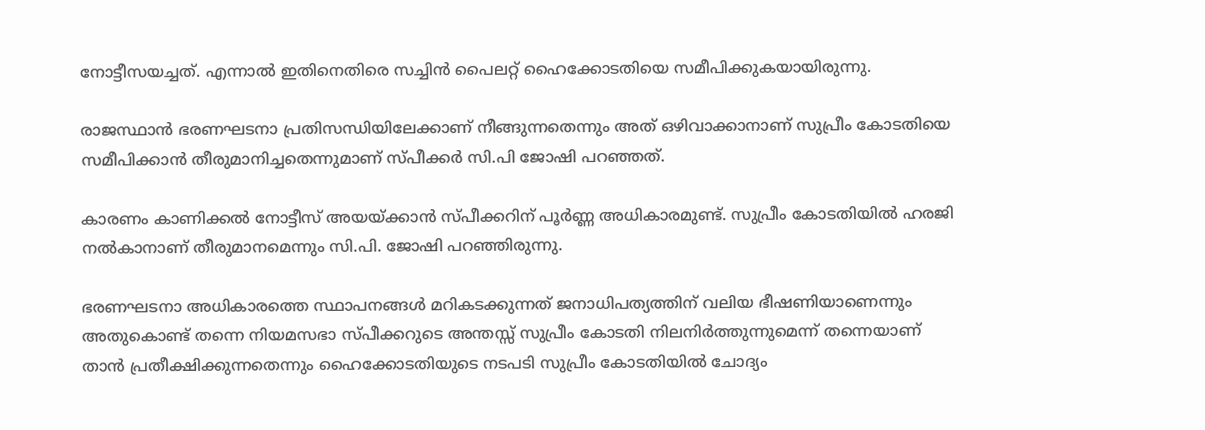നോട്ടീസയച്ചത്. എന്നാല്‍ ഇതിനെതിരെ സച്ചിന്‍ പൈലറ്റ് ഹൈക്കോടതിയെ സമീപിക്കുകയായിരുന്നു.

രാജസ്ഥാന്‍ ഭരണഘടനാ പ്രതിസന്ധിയിലേക്കാണ് നീങ്ങുന്നതെന്നും അത് ഒഴിവാക്കാനാണ് സുപ്രീം കോടതിയെ സമീപിക്കാന്‍ തീരുമാനിച്ചതെന്നുമാണ് സ്പീക്കര്‍ സി.പി ജോഷി പറഞ്ഞത്.

കാരണം കാണിക്കല്‍ നോട്ടീസ് അയയ്ക്കാന്‍ സ്പീക്കറിന് പൂര്‍ണ്ണ അധികാരമുണ്ട്. സുപ്രീം കോടതിയില്‍ ഹരജി നല്‍കാനാണ് തീരുമാനമെന്നും സി.പി. ജോഷി പറഞ്ഞിരുന്നു.

ഭരണഘടനാ അധികാരത്തെ സ്ഥാപനങ്ങള്‍ മറികടക്കുന്നത് ജനാധിപത്യത്തിന് വലിയ ഭീഷണിയാണെന്നും അതുകൊണ്ട് തന്നെ നിയമസഭാ സ്പീക്കറുടെ അന്തസ്സ് സുപ്രീം കോടതി നിലനിര്‍ത്തുന്നുമെന്ന് തന്നെയാണ് താന്‍ പ്രതീക്ഷിക്കുന്നതെന്നും ഹൈക്കോടതിയുടെ നടപടി സുപ്രീം കോടതിയില്‍ ചോദ്യം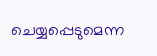ചെയ്യപ്പെടുമെന്ന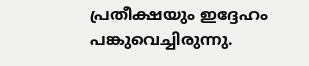പ്രതീക്ഷയും ഇദ്ദേഹം പങ്കുവെച്ചിരുന്നു.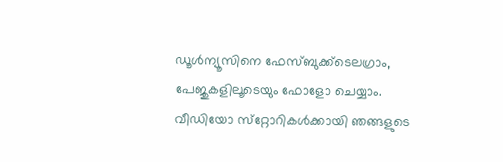ഡൂള്‍ന്യൂസിനെ ഫേസ്ബുക്ക്ടെലഗ്രാം,  പേജുകളിലൂടെയും ഫോളോ ചെയ്യാം. വീഡിയോ സ്‌റ്റോറികള്‍ക്കായി ഞങ്ങളുടെ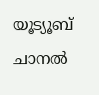യൂട്യൂബ് ചാനല്‍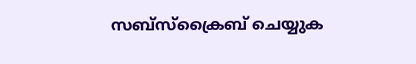സബ്‌സ്‌ക്രൈബ് ചെയ്യുക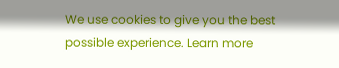We use cookies to give you the best possible experience. Learn more